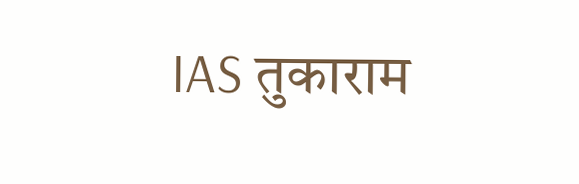IAS तुकाराम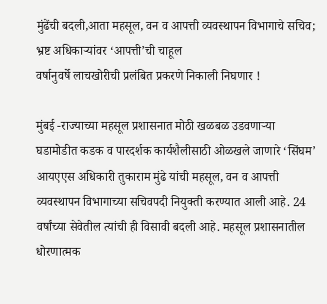मुंढेंची बदली,आता महसूल, वन व आपत्ती व्यवस्थापन विभागाचे सचिव; भ्रष्ट अधिकाऱ्यांवर ‘आपत्ती’ची चाहूल
वर्षानुवर्षे लाचखोरीची प्रलंबित प्रकरणे निकाली निघणार !

मुंबई -राज्याच्या महसूल प्रशासनात मोठी खळबळ उडवणाऱ्या घडामोडीत कडक व पारदर्शक कार्यशैलीसाठी ओळखले जाणारे ‘सिंघम’ आयएएस अधिकारी तुकाराम मुंढे यांची महसूल, वन व आपत्ती व्यवस्थापन विभागाच्या सचिवपदी नियुक्ती करण्यात आली आहे. 24 वर्षांच्या सेवेतील त्यांची ही विसावी बदली आहे. महसूल प्रशासनातील धोरणात्मक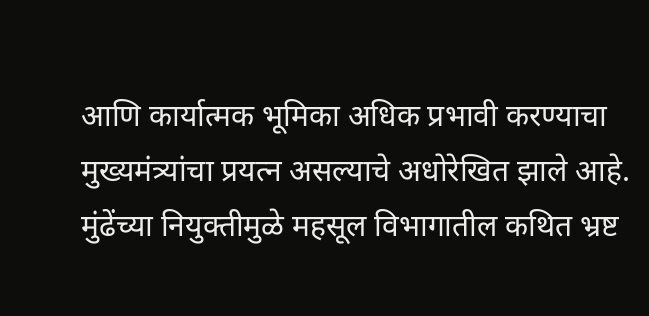आणि कार्यात्मक भूमिका अधिक प्रभावी करण्याचा मुख्यमंत्र्यांचा प्रयत्न असल्याचे अधोरेखित झाले आहे. मुंढेंच्या नियुक्तीमुळे महसूल विभागातील कथित भ्रष्ट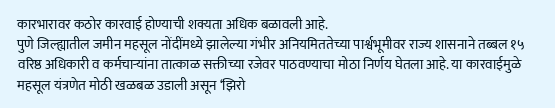कारभारावर कठोर कारवाई होण्याची शक्यता अधिक बळावली आहे.
पुणे जिल्ह्यातील जमीन महसूल नोंदींमध्ये झालेल्या गंभीर अनियमिततेच्या पार्श्वभूमीवर राज्य शासनाने तब्बल १५ वरिष्ठ अधिकारी व कर्मचाऱ्यांना तात्काळ सक्तीच्या रजेवर पाठवण्याचा मोठा निर्णय घेतला आहे. या कारवाईमुळे महसूल यंत्रणेत मोठी खळबळ उडाली असून ‘झिरो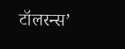टॉलरन्स’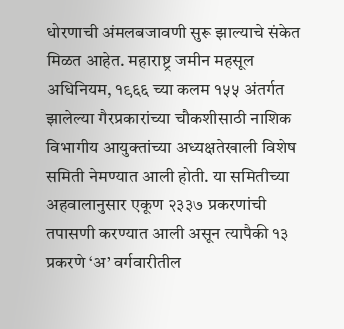धोरणाची अंमलबजावणी सुरू झाल्याचे संकेत मिळत आहेत. महाराष्ट्र जमीन महसूल अधिनियम, १९६६ च्या कलम १५५ अंतर्गत झालेल्या गैरप्रकारांच्या चौकशीसाठी नाशिक विभागीय आयुक्तांच्या अध्यक्षतेखाली विशेष समिती नेमण्यात आली होती. या समितीच्या अहवालानुसार एकूण २३३७ प्रकरणांची तपासणी करण्यात आली असून त्यापैकी १३ प्रकरणे ‘अ’ वर्गवारीतील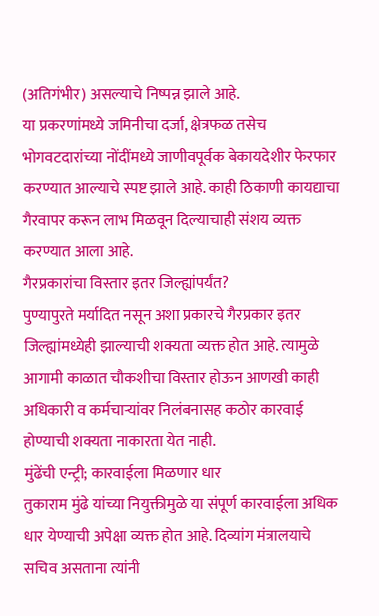(अतिगंभीर) असल्याचे निष्पन्न झाले आहे.
या प्रकरणांमध्ये जमिनीचा दर्जा, क्षेत्रफळ तसेच भोगवटदारांच्या नोंदींमध्ये जाणीवपूर्वक बेकायदेशीर फेरफार करण्यात आल्याचे स्पष्ट झाले आहे. काही ठिकाणी कायद्याचा गैरवापर करून लाभ मिळवून दिल्याचाही संशय व्यक्त करण्यात आला आहे.
गैरप्रकारांचा विस्तार इतर जिल्ह्यांपर्यंत?
पुण्यापुरते मर्यादित नसून अशा प्रकारचे गैरप्रकार इतर जिल्ह्यांमध्येही झाल्याची शक्यता व्यक्त होत आहे. त्यामुळे आगामी काळात चौकशीचा विस्तार होऊन आणखी काही अधिकारी व कर्मचाऱ्यांवर निलंबनासह कठोर कारवाई होण्याची शक्यता नाकारता येत नाही.
मुंढेंची एन्ट्री; कारवाईला मिळणार धार
तुकाराम मुंढे यांच्या नियुक्तीमुळे या संपूर्ण कारवाईला अधिक धार येण्याची अपेक्षा व्यक्त होत आहे. दिव्यांग मंत्रालयाचे सचिव असताना त्यांनी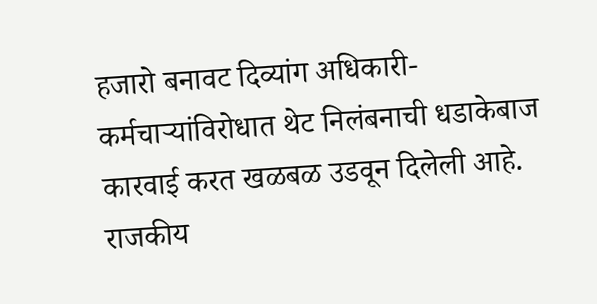हजारो बनावट दिव्यांग अधिकारी-कर्मचाऱ्यांविरोधात थेट निलंबनाची धडाकेबाज कारवाई करत खळबळ उडवून दिलेली आहे. राजकीय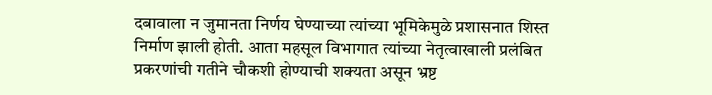दबावाला न जुमानता निर्णय घेण्याच्या त्यांच्या भूमिकेमुळे प्रशासनात शिस्त निर्माण झाली होती. आता महसूल विभागात त्यांच्या नेतृत्वाखाली प्रलंबित प्रकरणांची गतीने चौकशी होण्याची शक्यता असून भ्रष्ट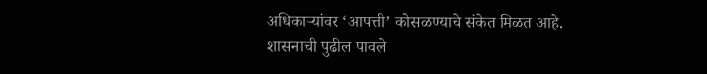अधिकाऱ्यांवर ‘आपत्ती’ कोसळण्याचे संकेत मिळत आहे.
शासनाची पुढील पावले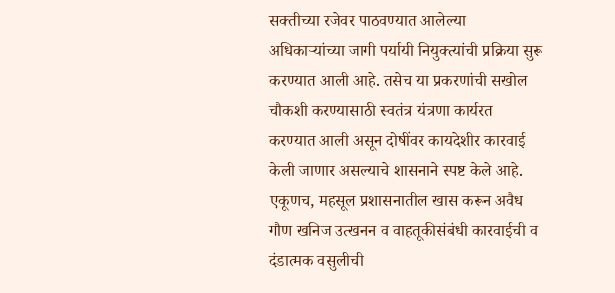सक्तीच्या रजेवर पाठवण्यात आलेल्या अधिकाऱ्यांच्या जागी पर्यायी नियुक्त्यांची प्रक्रिया सुरू करण्यात आली आहे. तसेच या प्रकरणांची सखोल चौकशी करण्यासाठी स्वतंत्र यंत्रणा कार्यरत करण्यात आली असून दोषींवर कायदेशीर कारवाई केली जाणार असल्याचे शासनाने स्पष्ट केले आहे. एकूणच, महसूल प्रशासनातील खास करून अवैध गौण खनिज उत्खनन व वाहतूकीसंबंधी कारवाईची व दंडात्मक वसुलीची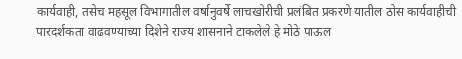कार्यवाही, तसेच महसूल विभागातील वर्षानुवर्षे लाचखोरीची प्रलंबित प्रकरणे यातील ठोस कार्यवाहीची पारदर्शकता वाढवण्याच्या दिशेने राज्य शासनाने टाकलेले हे मोठे पाऊल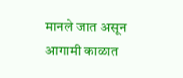मानले जात असून आगामी काळात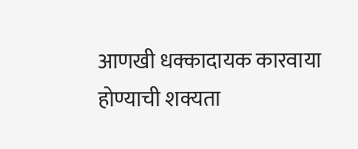आणखी धक्कादायक कारवाया होण्याची शक्यता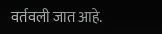वर्तवली जात आहे.